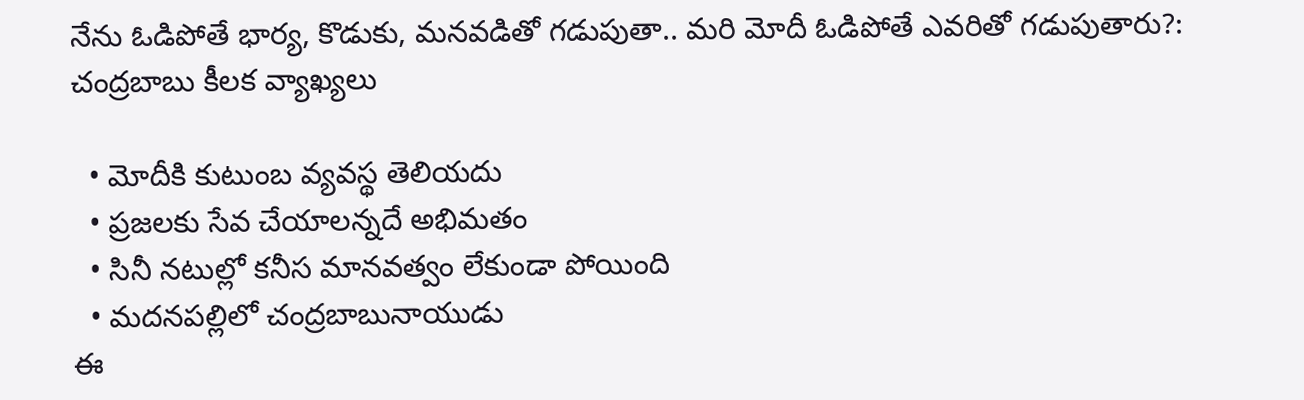నేను ఓడిపోతే భార్య, కొడుకు, మనవడితో గడుపుతా.. మరి మోదీ ఓడిపోతే ఎవరితో గడుపుతారు?: చంద్రబాబు కీలక వ్యాఖ్యలు

  • మోదీకి కుటుంబ వ్యవస్థ తెలియదు
  • ప్రజలకు సేవ చేయాలన్నదే అభిమతం
  • సినీ నటుల్లో కనీస మానవత్వం లేకుండా పోయింది
  • మదనపల్లిలో చంద్రబాబునాయుడు
ఈ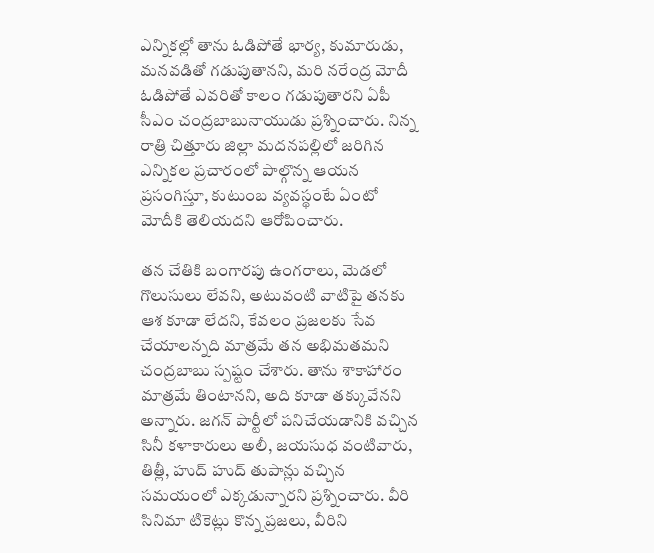ఎన్నికల్లో తాను ఓడిపోతే భార్య, కుమారుడు, మనవడితో గడుపుతానని, మరి నరేంద్ర మోదీ ఓడిపోతే ఎవరితో కాలం గడుపుతారని ఏపీ సీఎం చంద్రబాబునాయుడు ప్రశ్నించారు. నిన్న రాత్రి చిత్తూరు జిల్లా మదనపల్లిలో జరిగిన ఎన్నికల ప్రచారంలో పాల్గొన్న ఆయన ప్రసంగిస్తూ, కుటుంబ వ్యవస్థంటే ఏంటో మోదీకి తెలియదని ఆరోపించారు.

తన చేతికి బంగారపు ఉంగరాలు, మెడలో గొలుసులు లేవని, అటువంటి వాటిపై తనకు ఆశ కూడా లేదని, కేవలం ప్రజలకు సేవ చేయాలన్నది మాత్రమే తన అభిమతమని చంద్రబాబు స్పష్టం చేశారు. తాను శాకాహారం మాత్రమే తింటానని, అది కూడా తక్కువేనని అన్నారు. జగన్ పార్టీలో పనిచేయడానికి వచ్చిన సినీ కళాకారులు అలీ, జయసుధ వంటివారు, తిత్లీ, హుద్‌ హుద్‌ తుపాన్లు వచ్చిన సమయంలో ఎక్కడున్నారని ప్రశ్నించారు. వీరి సినిమా టికెట్లు కొన్న ప్రజలు, వీరిని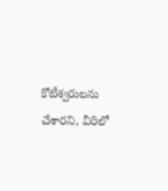కోటీశ్వరులను చేశారని, వీరిలో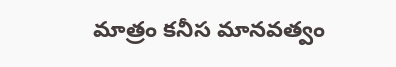మాత్రం కనీస మానవత్వం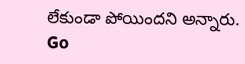లేకుండా పోయిందని అన్నారు.
Go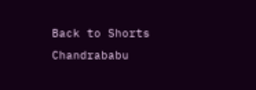Back to Shorts
Chandrababu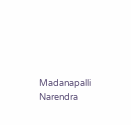Madanapalli
Narendra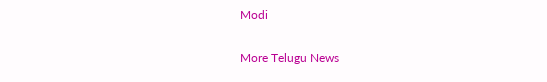Modi

More Telugu News